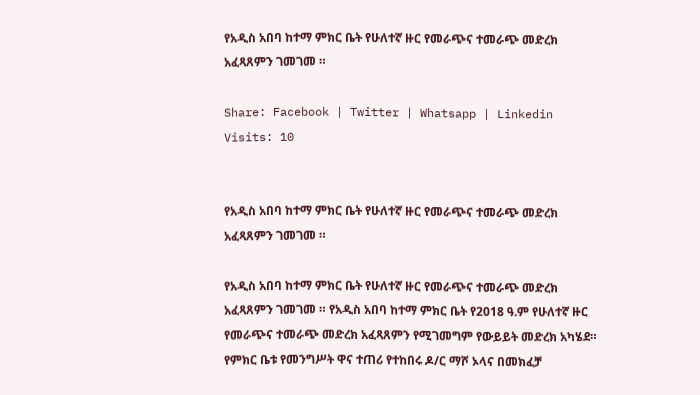የአዲስ አበባ ከተማ ምክር ቤት የሁለተኛ ዙር የመራጭና ተመራጭ መድረክ አፈጻጸምን ገመገመ ።

Share: Facebook | Twitter | Whatsapp | Linkedin Visits: 10


የአዲስ አበባ ከተማ ምክር ቤት የሁለተኛ ዙር የመራጭና ተመራጭ መድረክ አፈጻጸምን ገመገመ ።

የአዲስ አበባ ከተማ ምክር ቤት የሁለተኛ ዙር የመራጭና ተመራጭ መድረክ አፈጻጸምን ገመገመ ። የአዲስ አበባ ከተማ ምክር ቤት የ2018 ዓ.ም የሁለተኛ ዙር የመራጭና ተመራጭ መድረክ አፈጻጸምን የሚገመግም የውይይት መድረክ አካሄደ። የምክር ቤቱ የመንግሥት ዋና ተጠሪ የተከበሩ ዶ/ር ማሾ ኦላና በመክፈቻ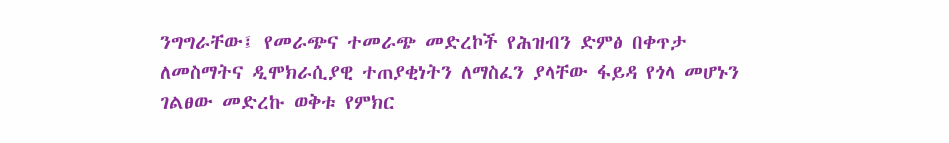ንግግራቸው፤ የመራጭና ተመራጭ መድረኮች የሕዝብን ድምፅ በቀጥታ ለመስማትና ዲሞክራሲያዊ ተጠያቂነትን ለማስፈን ያላቸው ፋይዳ የጎላ መሆኑን ገልፀው መድረኩ ወቅቱ የምክር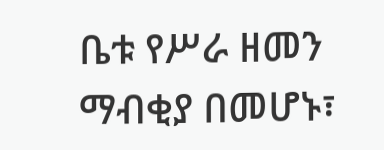ቤቱ የሥራ ዘመን ማብቂያ በመሆኑ፣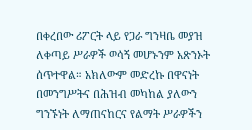በቀረበው ሪፖርት ላይ የጋራ ግንዛቤ መያዝ ለቀጣይ ሥራዎች ወሳኝ መሆኑንም አጽንኦት ሰጥተዋል። አክለውም መድረኩ በዋናነት በመንግሥትና በሕዝብ መካከል ያለውን ግንኙነት ለማጠናከርና የልማት ሥራዎችን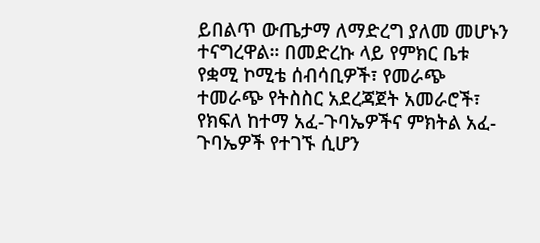ይበልጥ ውጤታማ ለማድረግ ያለመ መሆኑን ተናግረዋል። በመድረኩ ላይ የምክር ቤቱ የቋሚ ኮሚቴ ሰብሳቢዎች፣ የመራጭ ተመራጭ የትስስር አደረጃጀት አመራሮች፣ የክፍለ ከተማ አፈ-ጉባኤዎችና ምክትል አፈ-ጉባኤዎች የተገኙ ሲሆን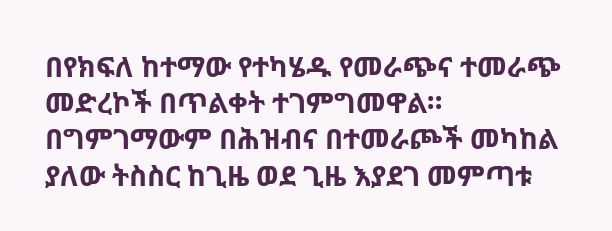በየክፍለ ከተማው የተካሄዱ የመራጭና ተመራጭ መድረኮች በጥልቀት ተገምግመዋል። በግምገማውም በሕዝብና በተመራጮች መካከል ያለው ትስስር ከጊዜ ወደ ጊዜ እያደገ መምጣቱ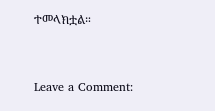ተመላክቷል።



Leave a Comment: